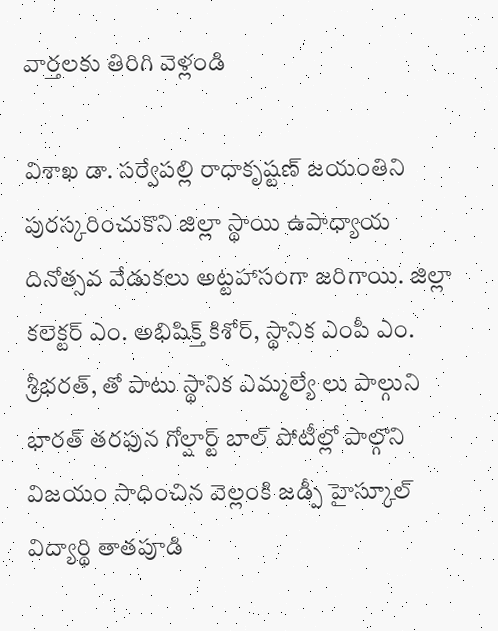వార్తలకు తిరిగి వెళ్లండి

విశాఖ డా. సర్వేపల్లి రాధాకృష్టణ్ జయంతిని పురస్కరించుకొని జిల్లా స్థాయి ఉపాధ్యాయ దినోత్సవ వేడుకలు అట్టహాసంగా జరిగాయి. జిల్లా కలెక్టర్ ఎం. అభిషిక్త్ కిశోర్, స్థానిక ఎంపీ ఎం. శ్రీభరత్, తో పాటు స్థానిక ఎమ్మల్యే లు పాల్గుని
భారత్ తరఫున గోల్షార్ట్ బాల్ పోటీల్లో పాల్గొని విజయం సాధించిన వెల్లంకి జడ్పీ హైస్కూల్ విద్యార్థి తాతపూడి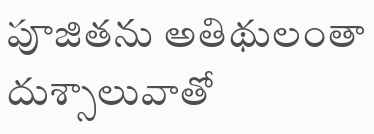పూజితను అతిథులంతా దుశ్సాలువాతో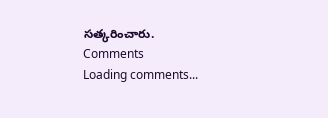సత్కరించారు.
Comments
Loading comments...